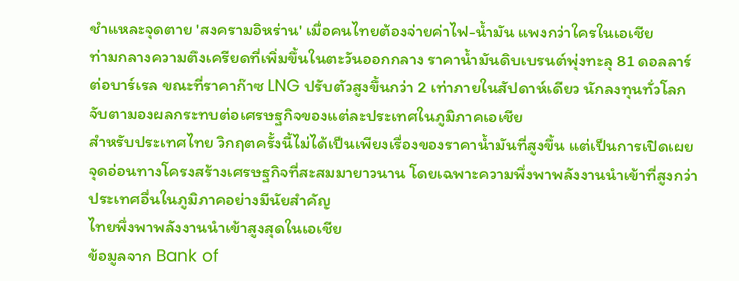ชำแหละจุดตาย 'สงครามอิหร่าน' เมื่อคนไทยต้องจ่ายค่าไฟ-น้ำมัน แพงกว่าใครในเอเชีย
ท่ามกลางความตึงเครียดที่เพิ่มขึ้นในตะวันออกกลาง ราคาน้ำมันดิบเบรนต์พุ่งทะลุ 81 ดอลลาร์ต่อบาร์เรล ขณะที่ราคาก๊าซ LNG ปรับตัวสูงขึ้นกว่า 2 เท่าภายในสัปดาห์เดียว นักลงทุนทั่วโลกจับตามองผลกระทบต่อเศรษฐกิจของแต่ละประเทศในภูมิภาคเอเชีย
สำหรับประเทศไทย วิกฤตครั้งนี้ไม่ได้เป็นเพียงเรื่องของราคาน้ำมันที่สูงขึ้น แต่เป็นการเปิดเผยจุดอ่อนทางโครงสร้างเศรษฐกิจที่สะสมมายาวนาน โดยเฉพาะความพึ่งพาพลังงานนำเข้าที่สูงกว่าประเทศอื่นในภูมิภาคอย่างมีนัยสำคัญ
ไทยพึ่งพาพลังงานนำเข้าสูงสุดในเอเชีย
ข้อมูลจาก Bank of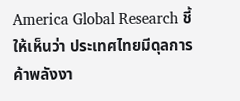America Global Research ชี้ให้เห็นว่า ประเทศไทยมีดุลการค้าพลังงา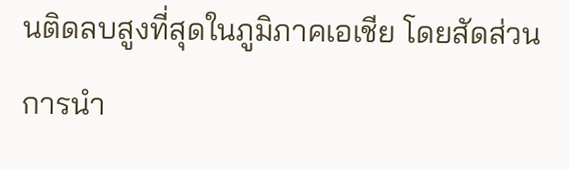นติดลบสูงที่สุดในภูมิภาคเอเชีย โดยสัดส่วนการนำ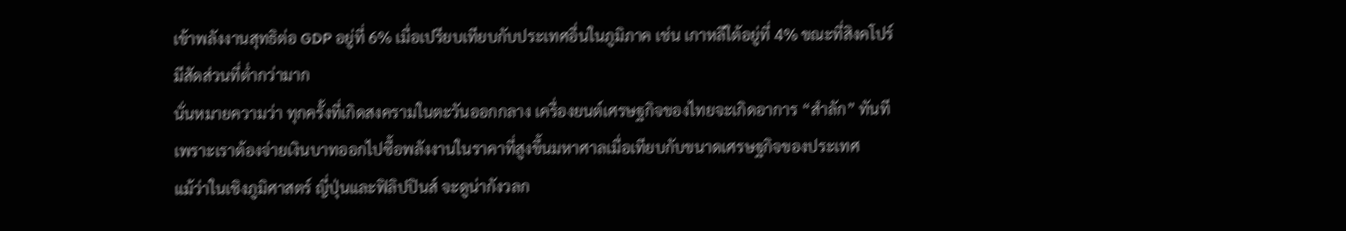เข้าพลังงานสุทธิต่อ GDP อยู่ที่ 6% เมื่อเปรียบเทียบกับประเทศอื่นในภูมิภาค เช่น เกาหลีใต้อยู่ที่ 4% ขณะที่สิงคโปร์มีสัดส่วนที่ต่ำกว่ามาก
นั่นหมายความว่า ทุกครั้งที่เกิดสงครามในตะวันออกกลาง เครื่องยนต์เศรษฐกิจของไทยจะเกิดอาการ “สำลัก” ทันที เพราะเราต้องจ่ายเงินบาทออกไปซื้อพลังงานในราคาที่สูงขึ้นมหาศาลเมื่อเทียบกับขนาดเศรษฐกิจของประเทศ
แม้ว่าในเชิงภูมิศาสตร์ ญี่ปุ่นและฟิลิปปินส์ จะดูน่ากังวลก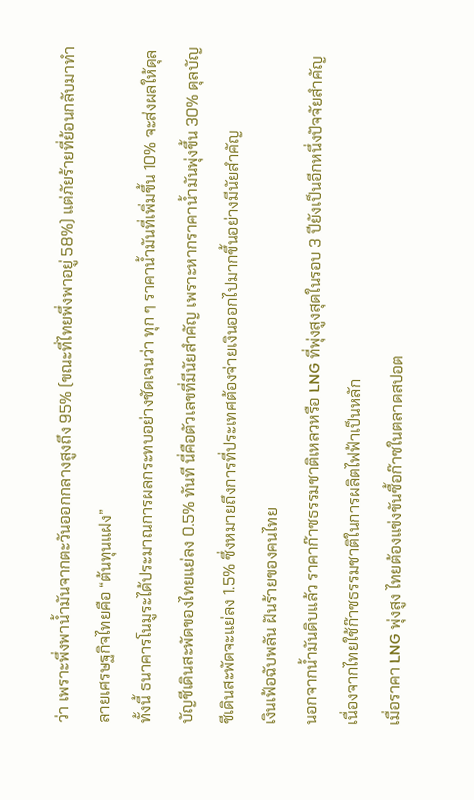ว่า เพราะพึ่งพาน้ำมันจากตะวันออกกลางสูงถึง 95% (ขณะที่ไทยพึ่งพาอยู่ 58%) แต่ภัยร้ายที่ย้อนกลับมาทำลายเศรษฐกิจไทยคือ “ต้นทุนแฝง”
ทั้งนี้ ธนาคารโนมูระได้ประมาณการผลกระทบอย่างชัดเจนว่า ทุก ๆ ราคาน้ำมันที่เพิ่มขึ้น 10% จะส่งผลให้ดุลบัญชีเดินสะพัดของไทยแย่ลง 0.5% ทันที นี่คือตัวเลขที่มีนัยสำคัญ เพราะหากราคาน้ำมันพุ่งขึ้น 30% ดุลบัญชีเดินสะพัดจะแย่ลง 1.5% ซึ่งหมายถึงการที่ประเทศต้องจ่ายเงินออกไปมากขึ้นอย่างมีนัยสำคัญ
เงินเฟ้อฉับพลัน ฝันร้ายของคนไทย
นอกจากน้ำมันดิบแล้ว ราคาก๊าซธรรมชาติเหลวหรือ LNG ที่พุ่งสูงสุดในรอบ 3 ปียังเป็นอีกหนึ่งปัจจัยสำคัญ เนื่องจากไทยใช้ก๊าซธรรมชาติในการผลิตไฟฟ้าเป็นหลัก
เมื่อราคา LNG พุ่งสูง ไทยต้องแข่งขันซื้อก๊าซในตลาดสปอต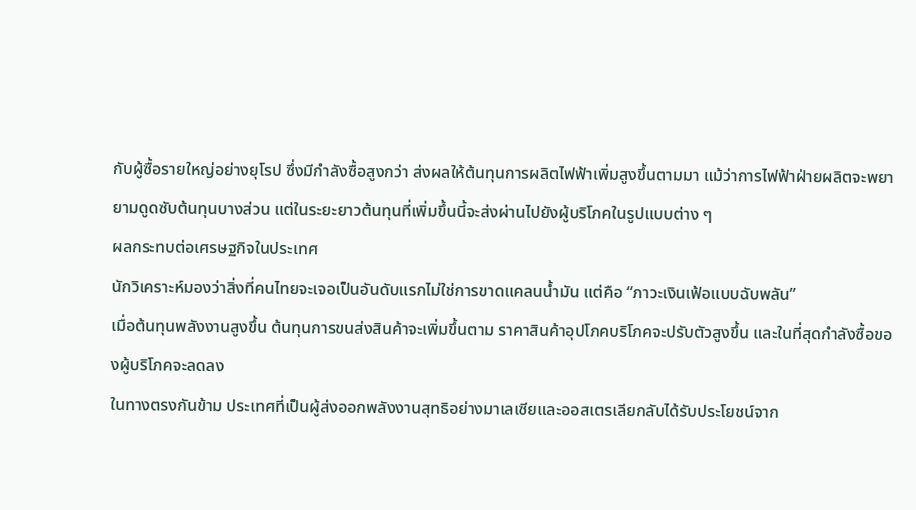กับผู้ซื้อรายใหญ่อย่างยุโรป ซึ่งมีกำลังซื้อสูงกว่า ส่งผลให้ต้นทุนการผลิตไฟฟ้าเพิ่มสูงขึ้นตามมา แม้ว่าการไฟฟ้าฝ่ายผลิตจะพยายามดูดซับต้นทุนบางส่วน แต่ในระยะยาวต้นทุนที่เพิ่มขึ้นนี้จะส่งผ่านไปยังผู้บริโภคในรูปแบบต่าง ๆ
ผลกระทบต่อเศรษฐกิจในประเทศ
นักวิเคราะห์มองว่าสิ่งที่คนไทยจะเจอเป็นอันดับแรกไม่ใช่การขาดแคลนน้ำมัน แต่คือ “ภาวะเงินเฟ้อแบบฉับพลัน”
เมื่อต้นทุนพลังงานสูงขึ้น ต้นทุนการขนส่งสินค้าจะเพิ่มขึ้นตาม ราคาสินค้าอุปโภคบริโภคจะปรับตัวสูงขึ้น และในที่สุดกำลังซื้อของผู้บริโภคจะลดลง
ในทางตรงกันข้าม ประเทศที่เป็นผู้ส่งออกพลังงานสุทธิอย่างมาเลเซียและออสเตรเลียกลับได้รับประโยชน์จาก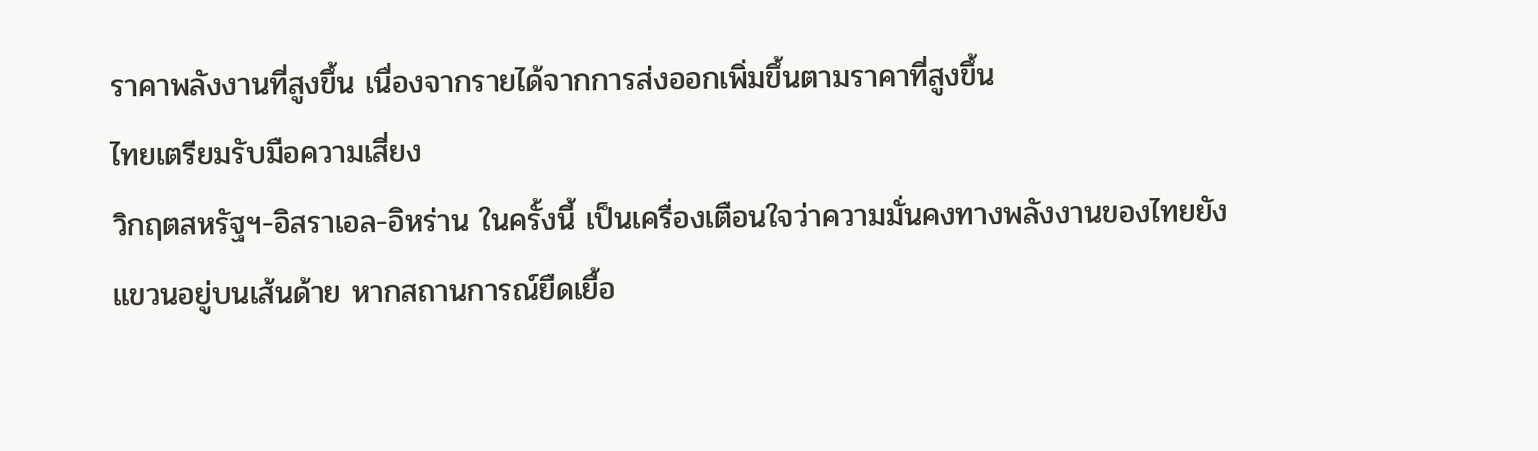ราคาพลังงานที่สูงขึ้น เนื่องจากรายได้จากการส่งออกเพิ่มขึ้นตามราคาที่สูงขึ้น
ไทยเตรียมรับมือความเสี่ยง
วิกฤตสหรัฐฯ-อิสราเอล-อิหร่าน ในครั้งนี้ เป็นเครื่องเตือนใจว่าความมั่นคงทางพลังงานของไทยยังแขวนอยู่บนเส้นด้าย หากสถานการณ์ยืดเยื้อ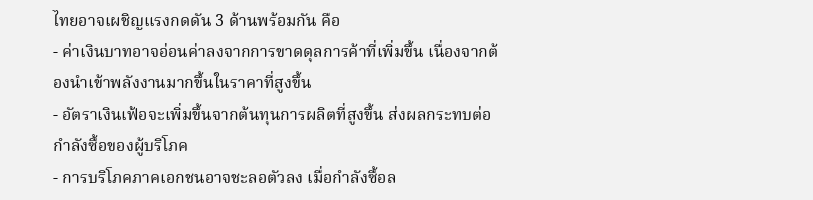ไทยอาจเผชิญแรงกดดัน 3 ด้านพร้อมกัน คือ
- ค่าเงินบาทอาจอ่อนค่าลงจากการขาดดุลการค้าที่เพิ่มขึ้น เนื่องจากต้องนำเข้าพลังงานมากขึ้นในราคาที่สูงขึ้น
- อัตราเงินเฟ้อจะเพิ่มขึ้นจากต้นทุนการผลิตที่สูงขึ้น ส่งผลกระทบต่อกำลังซื้อของผู้บริโภค
- การบริโภคภาคเอกชนอาจชะลอตัวลง เมื่อกำลังซื้อล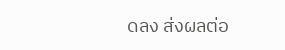ดลง ส่งผลต่อ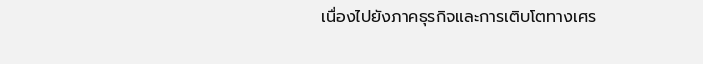เนื่องไปยังภาคธุรกิจและการเติบโตทางเศร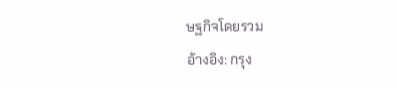ษฐกิจโดยรวม
อ้างอิง: กรุง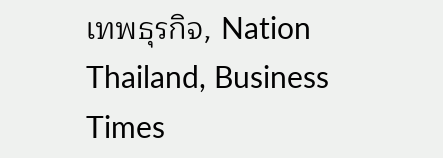เทพธุรกิจ, Nation Thailand, Business Times